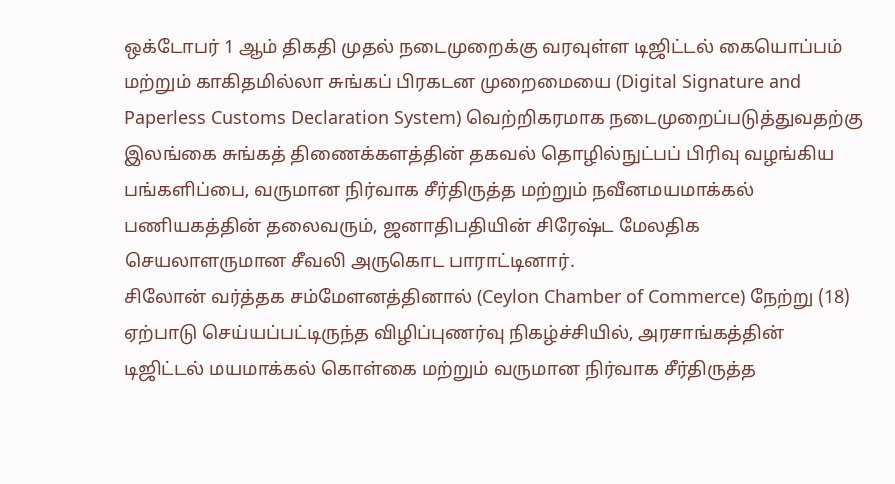ஒக்டோபர் 1 ஆம் திகதி முதல் நடைமுறைக்கு வரவுள்ள டிஜிட்டல் கையொப்பம் மற்றும் காகிதமில்லா சுங்கப் பிரகடன முறைமையை (Digital Signature and Paperless Customs Declaration System) வெற்றிகரமாக நடைமுறைப்படுத்துவதற்கு இலங்கை சுங்கத் திணைக்களத்தின் தகவல் தொழில்நுட்பப் பிரிவு வழங்கிய பங்களிப்பை, வருமான நிர்வாக சீர்திருத்த மற்றும் நவீனமயமாக்கல் பணியகத்தின் தலைவரும், ஜனாதிபதியின் சிரேஷ்ட மேலதிக செயலாளருமான சீவலி அருகொட பாராட்டினார்.
சிலோன் வர்த்தக சம்மேளனத்தினால் (Ceylon Chamber of Commerce) நேற்று (18) ஏற்பாடு செய்யப்பட்டிருந்த விழிப்புணர்வு நிகழ்ச்சியில், அரசாங்கத்தின் டிஜிட்டல் மயமாக்கல் கொள்கை மற்றும் வருமான நிர்வாக சீர்திருத்த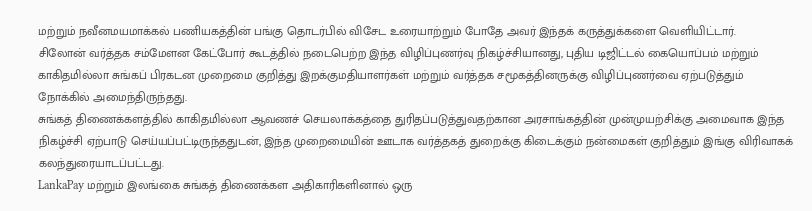மற்றும் நவீனமயமாக்கல் பணியகத்தின் பங்கு தொடர்பில் விசேட உரையாற்றும் போதே அவர் இந்தக் கருத்துக்களை வெளியிட்டார்.
சிலோன் வர்த்தக சம்மேளன கேட்போர் கூடத்தில் நடைபெற்ற இந்த விழிப்புணர்வு நிகழ்ச்சியானது, புதிய டிஜிட்டல் கையொப்பம் மற்றும் காகிதமில்லா சுங்கப் பிரகடன முறைமை குறித்து இறக்குமதியாளர்கள் மற்றும் வர்த்தக சமூகத்தினருக்கு விழிப்புணர்வை ஏற்படுத்தும் நோக்கில் அமைந்திருந்தது.
சுங்கத் திணைக்களத்தில் காகிதமில்லா ஆவணச் செயலாக்கத்தை துரிதப்படுத்துவதற்கான அரசாங்கத்தின் முன்முயற்சிக்கு அமைவாக இந்த நிகழ்ச்சி ஏற்பாடு செய்யப்பட்டிருந்ததுடன், இந்த முறைமையின் ஊடாக வர்த்தகத் துறைக்கு கிடைக்கும் நன்மைகள் குறித்தும் இங்கு விரிவாகக் கலந்துரையாடப்பட்டது.
LankaPay மற்றும் இலங்கை சுங்கத் திணைக்கள அதிகாரிகளினால் ஒரு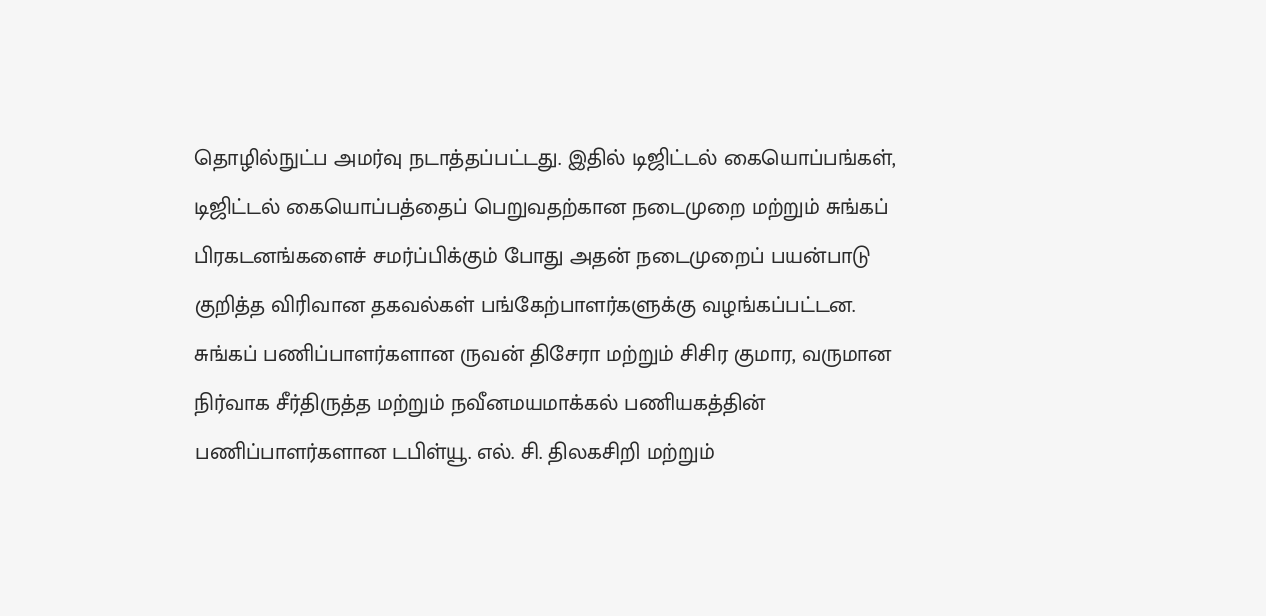தொழில்நுட்ப அமர்வு நடாத்தப்பட்டது. இதில் டிஜிட்டல் கையொப்பங்கள், டிஜிட்டல் கையொப்பத்தைப் பெறுவதற்கான நடைமுறை மற்றும் சுங்கப் பிரகடனங்களைச் சமர்ப்பிக்கும் போது அதன் நடைமுறைப் பயன்பாடு குறித்த விரிவான தகவல்கள் பங்கேற்பாளர்களுக்கு வழங்கப்பட்டன.
சுங்கப் பணிப்பாளர்களான ருவன் திசேரா மற்றும் சிசிர குமார, வருமான நிர்வாக சீர்திருத்த மற்றும் நவீனமயமாக்கல் பணியகத்தின் பணிப்பாளர்களான டபிள்யூ. எல். சி. திலகசிறி மற்றும்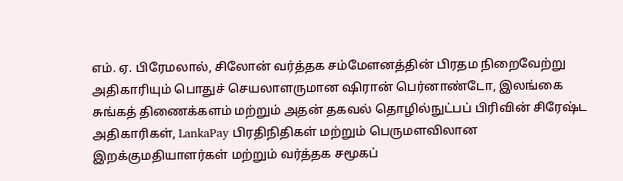எம். ஏ. பிரேமலால், சிலோன் வர்த்தக சம்மேளனத்தின் பிரதம நிறைவேற்று அதிகாரியும் பொதுச் செயலாளருமான ஷிரான் பெர்னாண்டோ, இலங்கை சுங்கத் திணைக்களம் மற்றும் அதன் தகவல் தொழில்நுட்பப் பிரிவின் சிரேஷ்ட அதிகாரிகள், LankaPay பிரதிநிதிகள் மற்றும் பெருமளவிலான இறக்குமதியாளர்கள் மற்றும் வர்த்தக சமூகப்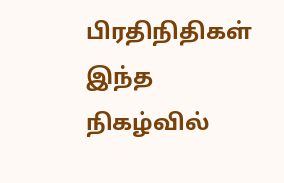பிரதிநிதிகள் இந்த நிகழ்வில்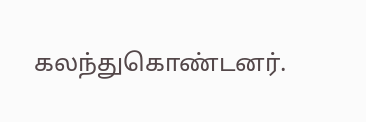கலந்துகொண்டனர்.